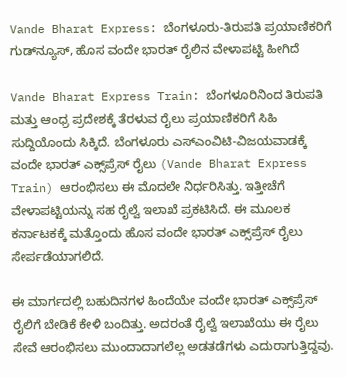Vande Bharat Express: ಬೆಂಗಳೂರು-ತಿರುಪತಿ ಪ್ರಯಾಣಿಕರಿಗೆ ಗುಡ್‌ನ್ಯೂಸ್, ಹೊಸ ವಂದೇ ಭಾರತ್ ರೈಲಿನ ವೇಳಾಪಟ್ಟಿ ಹೀಗಿದೆ

Vande Bharat Express Train: ಬೆಂಗಳೂರಿನಿಂದ ತಿರುಪತಿ ಮತ್ತು ಆಂಧ್ರ ಪ್ರದೇಶಕ್ಕೆ ತೆರಳುವ ರೈಲು ಪ್ರಯಾಣಿಕರಿಗೆ ಸಿಹಿ ಸುದ್ದಿಯೊಂದು ಸಿಕ್ಕಿದೆ. ಬೆಂಗಳೂರು ಎಸ್‌ಎಂವಿಟಿ-ವಿಜಯವಾಡಕ್ಕೆ ವಂದೇ ಭಾರತ್ ಎಕ್ಸ್‌ಪ್ರೆಸ್ ರೈಲು (Vande Bharat Express Train) ಆರಂಭಿಸಲು ಈ ಮೊದಲೇ ನಿರ್ಧರಿಸಿತ್ತು. ಇತ್ತೀಚೆಗೆ ವೇಳಾಪಟ್ಟಿಯನ್ನು ಸಹ ರೈಲ್ವೆ ಇಲಾಖೆ ಪ್ರಕಟಿಸಿದೆ. ಈ ಮೂಲಕ ಕರ್ನಾಟಕಕ್ಕೆ ಮತ್ತೊಂದು ಹೊಸ ವಂದೇ ಭಾರತ್ ಎಕ್ಸ್‌ಪ್ರೆಸ್ ರೈಲು ಸೇರ್ಪಡೆಯಾಗಲಿದೆ.

ಈ ಮಾರ್ಗದಲ್ಲಿ ಬಹುದಿನಗಳ ಹಿಂದೆಯೇ ವಂದೇ ಭಾರತ್ ಎಕ್ಸ್‌ಪ್ರೆಸ್‌ ರೈಲಿಗೆ ಬೇಡಿಕೆ ಕೇಳಿ ಬಂದಿತ್ತು. ಅದರಂತೆ ರೈಲ್ವೆ ಇಲಾಖೆಯು ಈ ರೈಲು ಸೇವೆ ಆರಂಭಿಸಲು ಮುಂದಾದಾಗಲೆಲ್ಲ ಅಡತಡೆಗಳು ಎದುರಾಗುತ್ತಿದ್ದವು.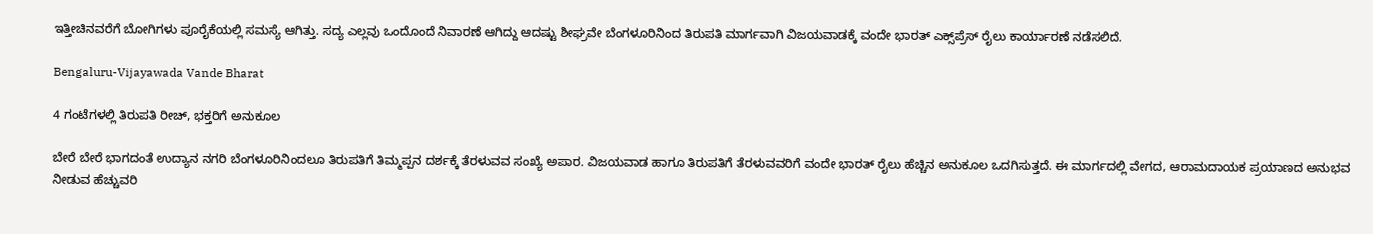ಇತ್ತೀಚಿನವರೆಗೆ ಬೋಗಿಗಳು ಪೂರೈಕೆಯಲ್ಲಿ ಸಮಸ್ಯೆ ಆಗಿತ್ತು. ಸದ್ಯ ಎಲ್ಲವು ಒಂದೊಂದೆ ನಿವಾರಣೆ ಆಗಿದ್ದು ಆದಷ್ಟು ಶೀಘ್ರವೇ ಬೆಂಗಳೂರಿನಿಂದ ತಿರುಪತಿ ಮಾರ್ಗವಾಗಿ ವಿಜಯವಾಡಕ್ಕೆ ವಂದೇ ಭಾರತ್ ಎಕ್ಸ್‌ಪ್ರೆಸ್ ರೈಲು ಕಾರ್ಯಾರಣೆ ನಡೆಸಲಿದೆ.

Bengaluru-Vijayawada Vande Bharat

4 ಗಂಟೆಗಳಲ್ಲಿ ತಿರುಪತಿ ರೀಚ್, ಭಕ್ತರಿಗೆ ಅನುಕೂಲ

ಬೇರೆ ಬೇರೆ ಭಾಗದಂತೆ ಉದ್ಯಾನ ನಗರಿ ಬೆಂಗಳೂರಿನಿಂದಲೂ ತಿರುಪತಿಗೆ ತಿಮ್ಮಪ್ಪನ ದರ್ಶಕ್ಕೆ ತೆರಳುವವ ಸಂಖ್ಯೆ ಅಪಾರ. ವಿಜಯವಾಡ ಹಾಗೂ ತಿರುಪತಿಗೆ ತೆರಳುವವರಿಗೆ ವಂದೇ ಭಾರತ್ ರೈಲು ಹೆಚ್ಚಿನ ಅನುಕೂಲ ಒದಗಿಸುತ್ತದೆ. ಈ ಮಾರ್ಗದಲ್ಲಿ ವೇಗದ, ಆರಾಮದಾಯಕ ಪ್ರಯಾಣದ ಅನುಭವ ನೀಡುವ ಹೆಚ್ಚುವರಿ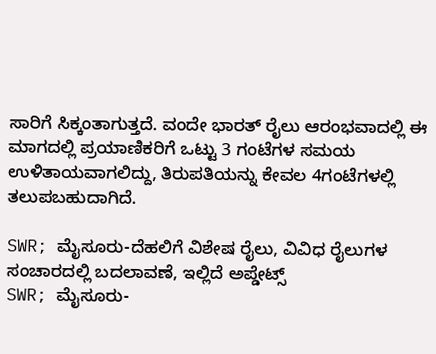ಸಾರಿಗೆ ಸಿಕ್ಕಂತಾಗುತ್ತದೆ. ವಂದೇ ಭಾರತ್ ರೈಲು ಆರಂಭವಾದಲ್ಲಿ ಈ ಮಾಗದಲ್ಲಿ ಪ್ರಯಾಣಿಕರಿಗೆ ಒಟ್ಟು 3 ಗಂಟೆಗಳ ಸಮಯ ಉಳಿತಾಯವಾಗಲಿದ್ದು, ತಿರುಪತಿಯನ್ನು ಕೇವಲ 4ಗಂಟೆಗಳಲ್ಲಿ ತಲುಪಬಹುದಾಗಿದೆ.

SWR; ಮೈಸೂರು-ದೆಹಲಿಗೆ ವಿಶೇಷ ರೈಲು, ವಿವಿಧ ರೈಲುಗಳ ಸಂಚಾರದಲ್ಲಿ ಬದಲಾವಣೆ, ಇಲ್ಲಿದೆ ಅಪ್ಡೇಟ್ಸ್
SWR; ಮೈಸೂರು-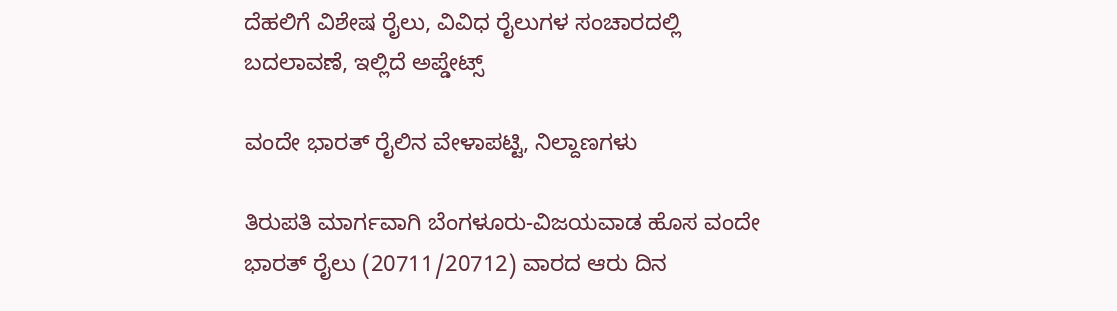ದೆಹಲಿಗೆ ವಿಶೇಷ ರೈಲು, ವಿವಿಧ ರೈಲುಗಳ ಸಂಚಾರದಲ್ಲಿ ಬದಲಾವಣೆ, ಇಲ್ಲಿದೆ ಅಪ್ಡೇಟ್ಸ್

ವಂದೇ ಭಾರತ್ ರೈಲಿನ ವೇಳಾಪಟ್ಟಿ, ನಿಲ್ದಾಣಗಳು

ತಿರುಪತಿ ಮಾರ್ಗವಾಗಿ ಬೆಂಗಳೂರು-ವಿಜಯವಾಡ ಹೊಸ ವಂದೇ ಭಾರತ್ ರೈಲು (20711/20712) ವಾರದ ಆರು ದಿನ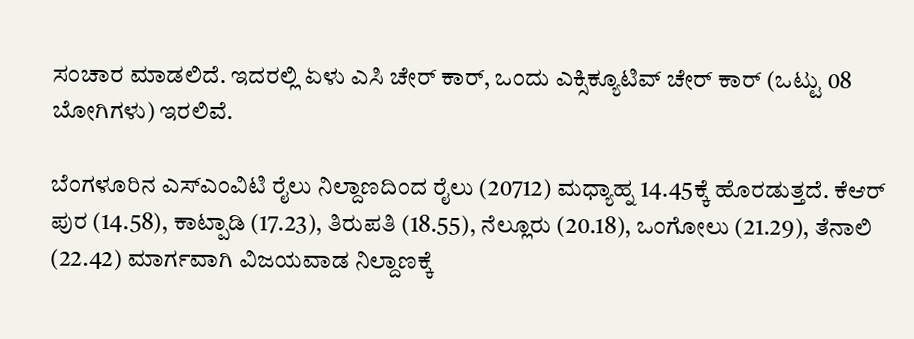ಸಂಚಾರ ಮಾಡಲಿದೆ. ಇದರಲ್ಲಿ ಏಳು ಎಸಿ ಚೇರ್ ಕಾರ್, ಒಂದು ಎಕ್ಸಿಕ್ಯೂಟಿವ್ ಚೇರ್ ಕಾರ್ (ಒಟ್ಟು 08 ಬೋಗಿಗಳು) ಇರಲಿವೆ.

ಬೆಂಗಳೂರಿನ ಎಸ್‌ಎಂವಿಟಿ ರೈಲು ನಿಲ್ದಾಣದಿಂದ ರೈಲು (20712) ಮಧ್ಯಾಹ್ನ 14.45ಕ್ಕೆ ಹೊರಡುತ್ತದೆ. ಕೆಆರ್ ಪುರ (14.58), ಕಾಟ್ಪಾಡಿ (17.23), ತಿರುಪತಿ (18.55), ನೆಲ್ಲೂರು (20.18), ಒಂಗೋಲು (21.29), ತೆನಾಲಿ (22.42) ಮಾರ್ಗವಾಗಿ ವಿಜಯವಾಡ ನಿಲ್ದಾಣಕ್ಕೆ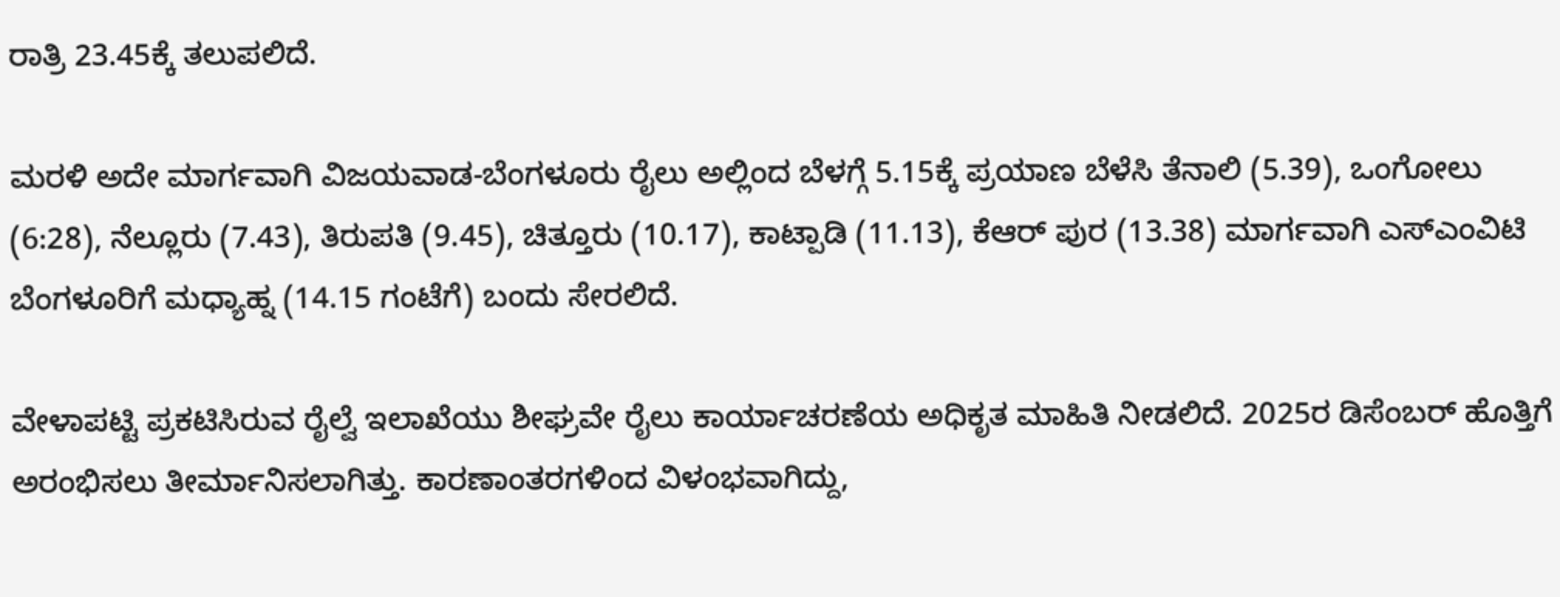ರಾತ್ರಿ 23.45ಕ್ಕೆ ತಲುಪಲಿದೆ.

ಮರಳಿ ಅದೇ ಮಾರ್ಗವಾಗಿ ವಿಜಯವಾಡ-ಬೆಂಗಳೂರು ರೈಲು ಅಲ್ಲಿಂದ ಬೆಳಗ್ಗೆ 5.15ಕ್ಕೆ ಪ್ರಯಾಣ ಬೆಳೆಸಿ ತೆನಾಲಿ (5.39), ಒಂಗೋಲು (6:28), ನೆಲ್ಲೂರು (7.43), ತಿರುಪತಿ (9.45), ಚಿತ್ತೂರು (10.17), ಕಾಟ್ಪಾಡಿ (11.13), ಕೆಆರ್ ಪುರ (13.38) ಮಾರ್ಗವಾಗಿ ಎಸ್‌ಎಂವಿಟಿ ಬೆಂಗಳೂರಿಗೆ ಮಧ್ಯಾಹ್ನ (14.15 ಗಂಟೆಗೆ) ಬಂದು ಸೇರಲಿದೆ.

ವೇಳಾಪಟ್ಟಿ ಪ್ರಕಟಿಸಿರುವ ರೈಲ್ವೆ ಇಲಾಖೆಯು ಶೀಘ್ರವೇ ರೈಲು ಕಾರ್ಯಾಚರಣೆಯ ಅಧಿಕೃತ ಮಾಹಿತಿ ನೀಡಲಿದೆ. 2025ರ ಡಿಸೆಂಬರ್ ಹೊತ್ತಿಗೆ ಅರಂಭಿಸಲು ತೀರ್ಮಾನಿಸಲಾಗಿತ್ತು. ಕಾರಣಾಂತರಗಳಿಂದ ವಿಳಂಭವಾಗಿದ್ದು,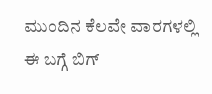ಮುಂದಿನ ಕೆಲವೇ ವಾರಗಳಲ್ಲಿ ಈ ಬಗ್ಗೆ ಬಿಗ್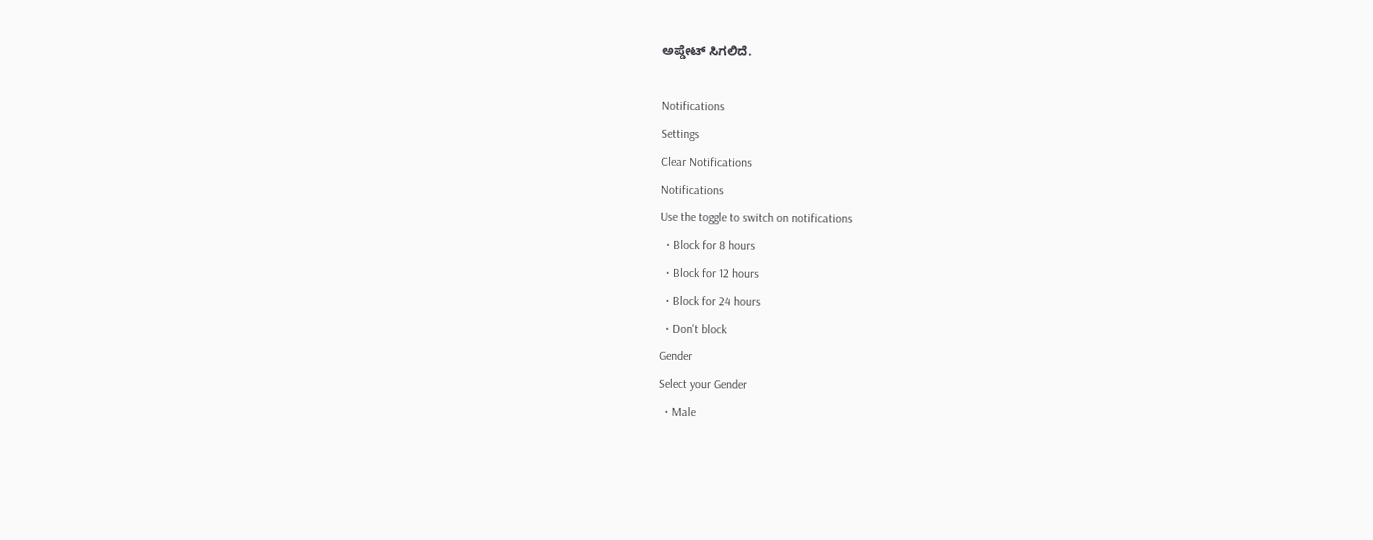ಅಪ್ಡೇಟ್ ಸಿಗಲಿದೆ.

Notifications
Settings
Clear Notifications
Notifications
Use the toggle to switch on notifications
  • Block for 8 hours
  • Block for 12 hours
  • Block for 24 hours
  • Don't block
Gender
Select your Gender
  • Male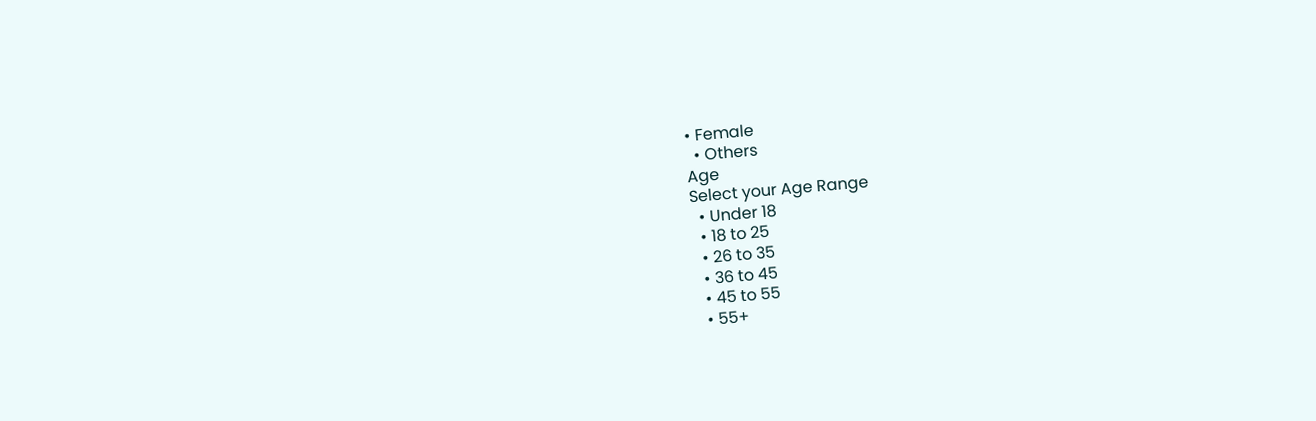• Female
  • Others
Age
Select your Age Range
  • Under 18
  • 18 to 25
  • 26 to 35
  • 36 to 45
  • 45 to 55
  • 55+